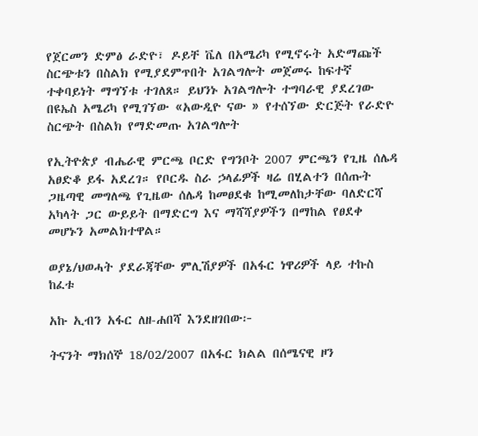የጀርመን ድምፅ ራድዮ፣ ዶይቸ ቬለ በአሜሪካ የሚኖሩት አድማጩች ስርጭቱን በስልክ የሚያደምጥበት አገልግሎት መጀመሩ ከፍተኛ ተቀባይነት ማግኘቱ ተገለጸ። ይህንኑ አገልግሎት ተግባራዊ ያደረገው በዩኤስ አሜሪካ የሚገኘው «አውዲዮ ናው » የተሰኘው ድርጅት የራድዮ ስርጭት በስልክ የማድመጡ አገልግሎት

የኢትዮጵያ ብሔራዊ ምርጫ ቦርድ የግንቦት 2007 ምርጫን የጊዜ ሰሌዳ አፀድቆ ይፋ አደረገ። የቦርዱ ስራ ኃላፊዎች ዛሬ በሂልተን በሰጡት ጋዜጣዊ መግለጫ የጊዜው ሰሌዳ ከመፀደቁ ከሚመለከታቸው ባለድርሻ አካላት ጋር ውይይት በማድርግ እና ማሻሻያዎችን በማከል የፀደቀ መሆኑን አመልክተዋል።

ወያኔ/ህወሓት ያደራጃቸው ምሊሽያዎች በአፋር ነዋሪዎች ላይ ተኩስ ከፈቱ

አኩ ኢብን አፋር ለዘ-ሐበሻ እንደዘገበው፦

ትናንት ማክሰኞ 18/02/2007 በአፋር ክልል በሰሜናዊ ዞን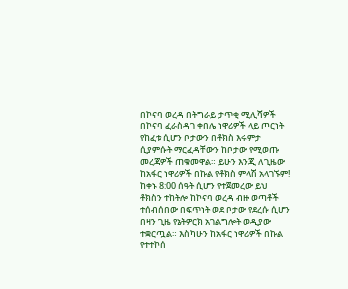በኮናባ ወረዳ በትግራይ ታጥቂ ሚሊሻዎች በኮናባ ፈራስዳገ ቀበሌ ነዋሪዎች ላይ ጦርነት የከፈቱ ሲሆን ቦታውን በቶክስ እሩምታ ሲያምሱት ማርፈዳቸውን ከቦታው የሚወጡ መረጃዎች ጠቁመዋል። ይሁን እንጂ ለጊዜው ከአፋር ነዋሪዎች በኩል የቶክስ ምላሽ አላገኙም! ከቀኑ 8:00 ሰዓት ሲሆን የተጀመረው ይህ ቶክስን ተከትሎ ከኮናባ ወረዳ ብዙ ወጣቶች ተሰብሰበው በፍጥነት ወደ ቦታው የደረሱ ሲሆን በዛን ጊዜ የኔትዎርክ አገልግሎት ወዲያው ተቋርጧል። እስካሁን ከአፋር ነዋሪዎች በኩል የተተኮሰ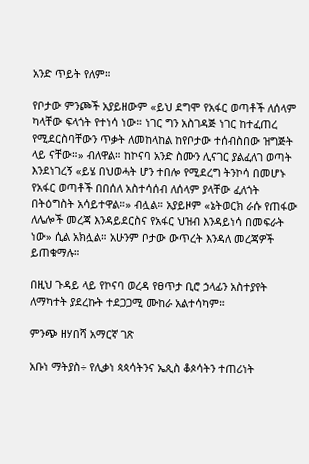አንድ ጥይት የለም።

የቦታው ምንጮች አያይዘውም «ይህ ደግሞ የአፋር ወጣቶች ለሰላም ካላቸው ፍላጎት የተነሳ ነው። ነገር ግን አስገዳጅ ነገር ከተፈጠረ የሚደርስባቸውን ጥቃት ለመከላከል ከየቦታው ተሰብስበው ዝግጅት ላይ ናቸው።» ብለዋል። ከኮናባ አንድ ስሙን ሊናገር ያልፈለገ ወጣት እንደነገረኝ «ይሄ በህወሓት ሆን ተበሎ የሚደረግ ትንኮሳ በመሆኑ የአፋር ወጣቶች በበሰለ አስተሳሰብ ለሰላም ያላቸው ፈለጎት በትዕግስት አሳይተዋል።» ብሏል። አያይዞም «ኔትወርክ ራሱ የጠፋው ለሌሎች መረጃ እንዳይደርስና የአፋር ህዝብ እንዳይነሳ በመፍራት ነው» ሲል አክሏል። አሁንም ቦታው ውጥረት እንዳለ መረጃዎች ይጠቁማሉ።

በዚህ ጉዳይ ላይ የኮናባ ወረዳ የፀጥታ ቢሮ ኃላፊን አስተያየት ለማካተት ያደረኩት ተደጋጋሚ ሙከራ አልተሳካም።

ምንጭ ዘሃበሻ አማርኛ ገጽ

አቡነ ማትያስ÷ የሊቃነ ጳጳሳትንና ኤጲስ ቆጶሳትን ተጠሪነት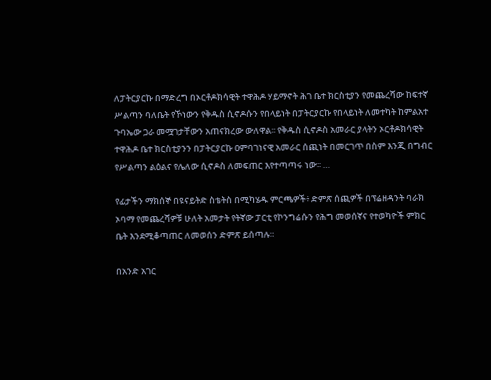ለፓትርያርኩ በማድረግ በኦርቶዶክሳዊት ተዋሕዶ ሃይማኖት ሕገ ቤተ ክርስቲያን የመጨረሻው ከፍተኛ ሥልጣን ባለቤት የኾነውን የቅዱስ ሲኖዶሱን የበላይነት በፓትርያርኩ የበላይነት ለመተካት ከምልአተ ጉባኤው ጋራ መሟገታቸውን አጠናክረው ውለዋል፡፡ የቅዱስ ሲኖዶስ አመራር ያላትን ኦርቶዶክሳዊት ተዋሕዶ ቤተ ክርስቲያንን በፓትርያርኩ ዐምባገነናዊ አመራር ሰጪነት በመርገጥ በስም እንጂ በግብር የሥልጣን ልዕልና የሌለው ሲኖዶስ ለመፍጠር እየተጣጣሩ ነው፡፡ …

የፊታችን ማክሰኞ በዩናይትድ ስቴትስ በሚካሄዱ ምርጫዎች፥ ድምጽ ሰጪዎች በፕሬዘዳንት ባራክ ኦባማ የመጨረሻዎቹ ሁለት አመታት የትኛው ፓርቲ የኮንግሬሱን የሕግ መወሰኛና የተወካዮች ምክር ቤት እንደሚቆጣጠር ለመወሰን ድምጽ ይሰጣሉ።

በአንድ አገር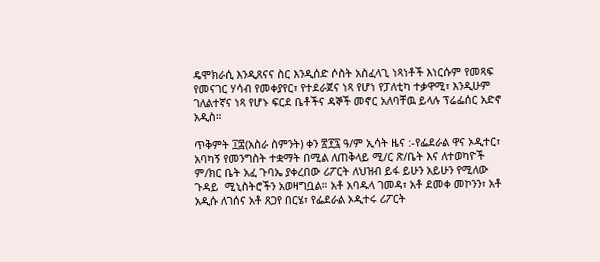ዴሞክራሲ እንዲጸናና ስር እንዲሰድ ሶስት አስፈላጊ ነጻነቶች እነርሱም የመጻፍ የመናገር ሃሳብ የመቀያየር፣ የተደራጀና ነጻ የሆነ የፓለቲካ ተቃዋሚ፣ እንዲሁም ገለልተኛና ነጻ የሆኑ ፍርደ ቤቶችና ዳኞች መኖር አለባቸዉ ይላሉ ፕሬፌሰር አድኖ አዲስ።

ጥቅምት ፲፰(አስራ ስምንት) ቀን ፳፻፯ ዓ/ም ኢሳት ዜና :-የፌደራል ዋና ኦዲተር፣ አባካኝ የመንግስት ተቋማት በሚል ለጠቅላይ ሚ/ር ጽ/ቤት እና ለተወካዮች ም/ክር ቤት አፈ ጉባኤ ያቀረበው ሪፖርት ለህዝብ ይፋ ይሁን አይሁን የሚለው ጉዳይ  ሚኒስትሮችን አወዛግቧል። አቶ አባዱላ ገመዳ፣ አቶ ደመቀ መኮንን፣ አቶ አዲሱ ለገሰና አቶ ጸጋየ በርሄ፣ የፌደራል ኦዲተሩ ሪፖርት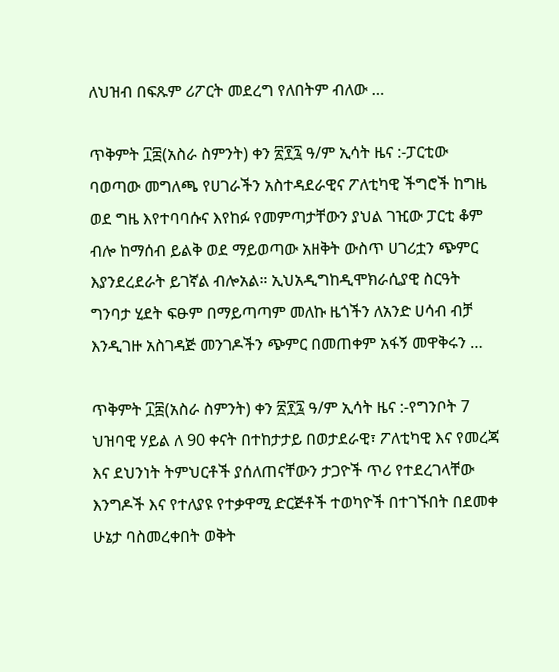ለህዝብ በፍጹም ሪፖርት መደረግ የለበትም ብለው …

ጥቅምት ፲፰(አስራ ስምንት) ቀን ፳፻፯ ዓ/ም ኢሳት ዜና :-ፓርቲው ባወጣው መግለጫ የሀገራችን አስተዳደራዊና ፖለቲካዊ ችግሮች ከግዜ ወደ ግዜ እየተባባሱና እየከፉ የመምጣታቸውን ያህል ገዢው ፓርቲ ቆም ብሎ ከማሰብ ይልቅ ወደ ማይወጣው አዘቅት ውስጥ ሀገሪቷን ጭምር እያንደረደራት ይገኛል ብሎአል። ኢህአዲግከዲሞክራሲያዊ ስርዓት ግንባታ ሂደት ፍፁም በማይጣጣም መለኩ ዜጎችን ለአንድ ሀሳብ ብቻ እንዲገዙ አስገዳጅ መንገዶችን ጭምር በመጠቀም አፋኝ መዋቅሩን …

ጥቅምት ፲፰(አስራ ስምንት) ቀን ፳፻፯ ዓ/ም ኢሳት ዜና :-የግንቦት 7 ህዝባዊ ሃይል ለ 90 ቀናት በተከታታይ በወታደራዊ፣ ፖለቲካዊ እና የመረጃ እና ደህንነት ትምህርቶች ያሰለጠናቸውን ታጋዮች ጥሪ የተደረገላቸው እንግዶች እና የተለያዩ የተቃዋሚ ድርጅቶች ተወካዮች በተገኙበት በደመቀ  ሁኔታ ባስመረቀበት ወቅት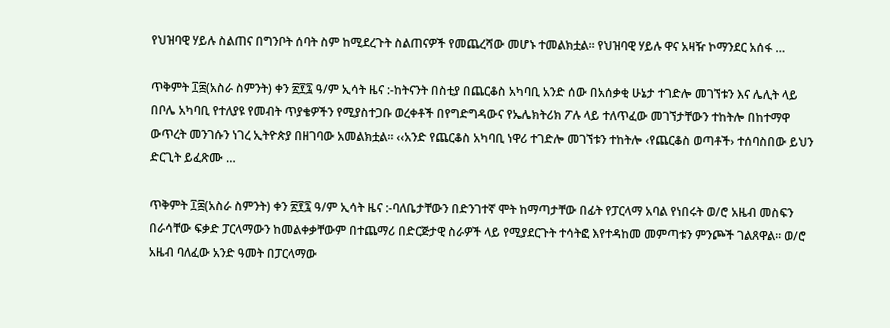የህዝባዊ ሃይሉ ስልጠና በግንቦት ሰባት ስም ከሚደረጉት ስልጠናዎች የመጨረሻው መሆኑ ተመልክቷል። የህዝባዊ ሃይሉ ዋና አዛዥ ኮማንደር አሰፋ …

ጥቅምት ፲፰(አስራ ስምንት) ቀን ፳፻፯ ዓ/ም ኢሳት ዜና :-ከትናንት በስቲያ በጨርቆስ አካባቢ አንድ ሰው በአሰቃቂ ሁኔታ ተገድሎ መገኘቱን እና ሌሊት ላይ በቦሌ አካባቢ የተለያዩ የመብት ጥያቄዎችን የሚያስተጋቡ ወረቀቶች በየግድግዳውና የኤሌክትሪክ ፖሉ ላይ ተለጥፈው መገኘታቸውን ተከትሎ በከተማዋ ውጥረት መንገሱን ነገረ ኢትዮጵያ በዘገባው አመልክቷል። ‹‹አንድ የጨርቆስ አካባቢ ነዋሪ ተገድሎ መገኘቱን ተከትሎ ‹የጨርቆስ ወጣቶች› ተሰባስበው ይህን ድርጊት ይፈጽሙ …

ጥቅምት ፲፰(አስራ ስምንት) ቀን ፳፻፯ ዓ/ም ኢሳት ዜና :-ባለቤታቸውን በድንገተኛ ሞት ከማጣታቸው በፊት የፓርላማ አባል የነበሩት ወ/ሮ አዜብ መስፍን በራሳቸው ፍቃድ ፓርላማውን ከመልቀቃቸውም በተጨማሪ በድርጅታዊ ስራዎች ላይ የሚያደርጉት ተሳትፎ እየተዳከመ መምጣቱን ምንጮች ገልጸዋል፡፡ ወ/ሮ አዜብ ባለፈው አንድ ዓመት በፓርላማው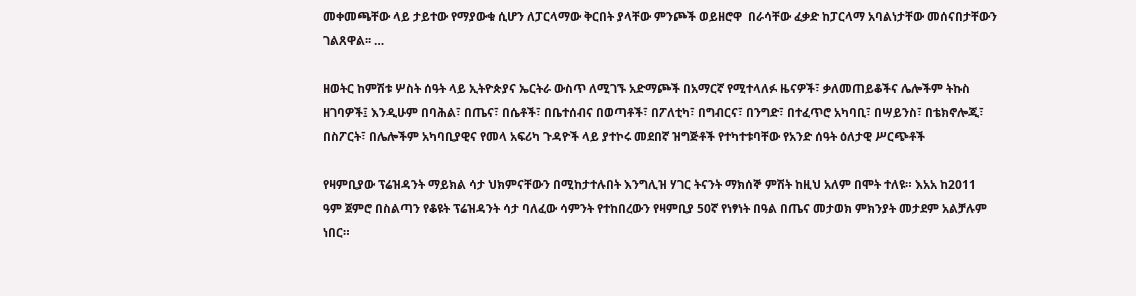መቀመጫቸው ላይ ታይተው የማያውቁ ሲሆን ለፓርላማው ቅርበት ያላቸው ምንጮች ወይዘሮዋ  በራሳቸው ፈቃድ ከፓርላማ አባልነታቸው መሰናበታቸውን ገልጸዋል፡፡ …

ዘወትር ከምሽቱ ሦስት ሰዓት ላይ ኢትዮጵያና ኤርትራ ውስጥ ለሚገኙ አድማጮች በአማርኛ የሚተላለፉ ዜናዎች፣ ቃለመጠይቆችና ሌሎችም ትኩስ ዘገባዎች፤ እንዲሁም በባሕል፣ በጤና፣ በሴቶች፣ በቤተሰብና በወጣቶች፣ በፖለቲካ፣ በግብርና፣ በንግድ፣ በተፈጥሮ አካባቢ፣ በሣይንስ፣ በቴክኖሎጂ፣ በስፖርት፣ በሌሎችም አካባቢያዊና የመላ አፍሪካ ጉዳዮች ላይ ያተኮሩ መደበኛ ዝግጅቶች የተካተቱባቸው የአንድ ሰዓት ዕለታዊ ሥርጭቶች

የዛምቢያው ፕሬዝዳንት ማይክል ሳታ ህክምናቸውን በሚከታተሉበት እንግሊዝ ሃገር ትናንት ማክሰኞ ምሽት ከዚህ አለም በሞት ተለዩ። እአአ ከ2011 ዓም ጀምሮ በስልጣን የቆዩት ፕሬዝዳንት ሳታ ባለፈው ሳምንት የተከበረውን የዛምቢያ 50ኛ የነፃነት በዓል በጤና መታወክ ምክንያት መታደም አልቻሉም ነበር።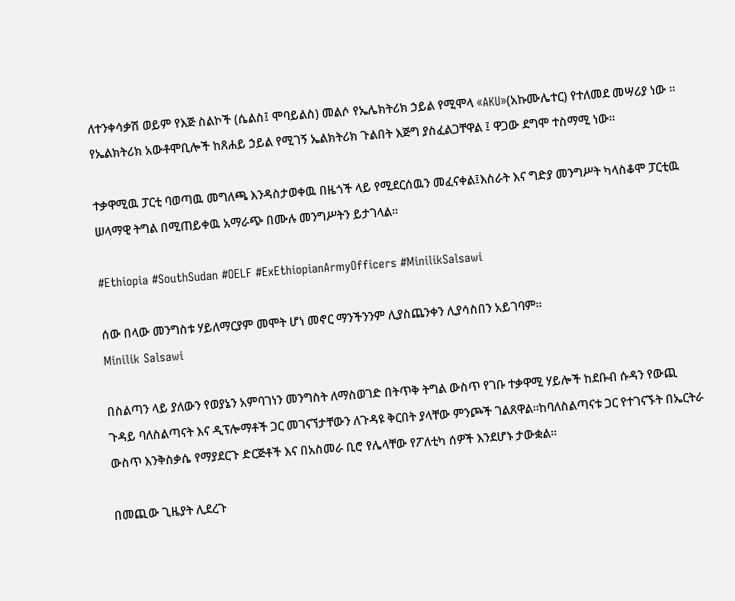ለተንቀሳቃሽ ወይም የእጅ ስልኮች (ሴልስ፤ ሞባይልስ) መልሶ የኤሌክትሪክ ኃይል የሚሞላ «AKU»(አኩሙሌተር) የተለመደ መሣሪያ ነው ። የኤልክትሪክ አውቶሞቢሎች ከጸሐይ ኃይል የሚገኝ ኤልክትሪክ ጉልበት እጅግ ያስፈልጋቸዋል ፤ ዋጋው ደግሞ ተስማሚ ነው።

ተቃዋሚዉ ፓርቲ ባወጣዉ መግለጫ እንዳስታወቀዉ በዜጎች ላይ የሚደርሰዉን መፈናቀል፤እስራት እና ግድያ መንግሥት ካላስቆሞ ፓርቲዉ ሠላማዊ ትግል በሚጠይቀዉ አማራጭ በሙሉ መንግሥትን ይታገላል።

#Ethiopia #SouthSudan #OELF #ExEthiopianArmyOfficers #MinilikSalsawi

ሰው በላው መንግስቱ ሃይለማርያም መሞት ሆነ መኖር ማንችንንም ሊያስጨንቀን ሊያሳስበን አይገባም።
Minilik Salsawi

በስልጣን ላይ ያለውን የወያኔን አምባገነን መንግስት ለማስወገድ በትጥቅ ትግል ውስጥ የገቡ ተቃዋሚ ሃይሎች ከደቡብ ሱዳን የውጪ ጉዳይ ባለስልጣናት እና ዲፕሎማቶች ጋር መገናኘታቸውን ለጉዳዩ ቅርበት ያላቸው ምንጮች ገልጸዋል።ከባለስልጣናቱ ጋር የተገናኙት በኤርትራ ውስጥ እንቅስቃሴ የማያደርጉ ድርጅቶች እና በአስመራ ቢሮ የሌላቸው የፖለቲካ ሰዎች እንደሆኑ ታውቋል።

በመጪው ጊዜያት ሊደረጉ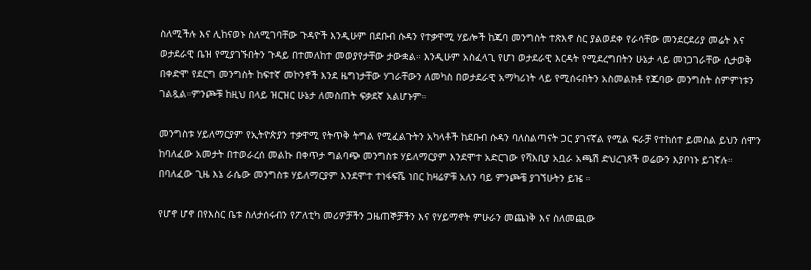ስለሚችሉ እና ሊከናወኑ ስለሚገባቸው ጉዳዮች እንዲሁም በደቡብ ሱዳን የተቃዋሚ ሃይሎች ከጁባ መንግስት ተጽእኖ ስር ያልወደቀ የራሳቸው መንደርደሪያ መሬት እና ወታደራዊ ቤዝ የሚያገኙበትን ጉዳይ በተመለከተ መወያየታቸው ታውቋል። እንዲሁም አስፈላጊ የሆነ ወታደራዊ እርዳት የሚደረግበትን ሁኔታ ላይ መነጋገራቸው ሲታወቅ በቀድሞ የደርግ መንግስት ከፍተኛ መኮንኖች እንደ ዜግነታቸው ሃገራቸውን ለመካስ በወታደራዊ አማካሪነት ላይ የሚሰሩበትን አስመልክቶ የጁባው መንግስት ስምምነቱን ገልጿል።ምንጮቹ ከዚህ በላይ ዝርዝር ሁኔታ ለመስጠት ፍቃደኛ አልሆኑም።

መንግስቱ ሃይለማርያም የኢትዮጵያን ተቃዋሚ የትጥቅ ትግል የሚፈልጉትን አካላቶች ከደቡብ ሱዳን ባለስልጣናት ጋር ያገናኛል የሚል ፍራቻ የተከሰተ ይመስል ይህን ሰሞን ከባለፈው አመታት በተወራረሰ መልኩ በቀጥታ ግልባጭ መንግስቱ ሃይለማርያም እንደሞተ አድርገው የሻእቢያ አቧራ አጫሽ ድህረገጾች ወሬውን እያቦነኑ ይገኛሉ። በባለፈው ጊዜ እኔ ራሴው መንግስቱ ሃይለማርያም እንደሞተ ተነፋፍሼ ነበር ከዛሬዎቹ አለን ባይ ምንጮቼ ያገኘሁትን ይዤ ።

የሆኖ ሆኖ በየእስር ቤቱ ስለታሰሩብን የፖለቲካ መሪዎቻችን ጋዜጠኞቻችን እና የሃይማኖት ምሁራን መጨነቅ እና ስለመጪው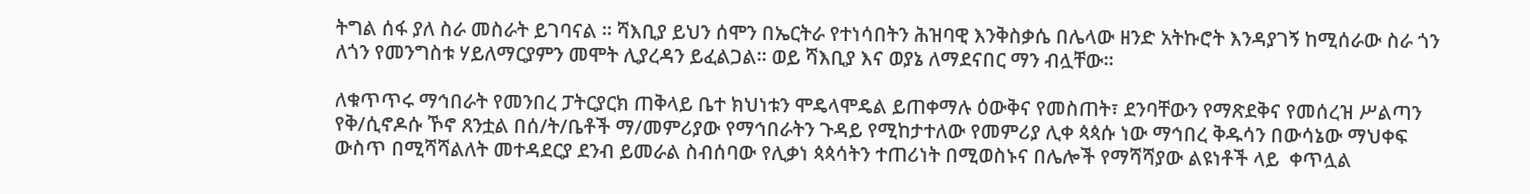ትግል ሰፋ ያለ ስራ መስራት ይገባናል ። ሻእቢያ ይህን ሰሞን በኤርትራ የተነሳበትን ሕዝባዊ እንቅስቃሴ በሌላው ዘንድ አትኩሮት እንዳያገኝ ከሚሰራው ስራ ጎን ለጎን የመንግስቱ ሃይለማርያምን መሞት ሊያረዳን ይፈልጋል። ወይ ሻእቢያ እና ወያኔ ለማደናበር ማን ብሏቸው።

ለቁጥጥሩ ማኅበራት የመንበረ ፓትርያርክ ጠቅላይ ቤተ ክህነቱን ሞዴላሞዴል ይጠቀማሉ ዕውቅና የመስጠት፣ ደንባቸውን የማጽደቅና የመሰረዝ ሥልጣን የቅ/ሲኖዶሱ ኾኖ ጸንቷል በሰ/ት/ቤቶች ማ/መምሪያው የማኅበራትን ጉዳይ የሚከታተለው የመምሪያ ሊቀ ጳጳሱ ነው ማኅበረ ቅዱሳን በውሳኔው ማህቀፍ ውስጥ በሚሻሻልለት መተዳደርያ ደንብ ይመራል ስብሰባው የሊቃነ ጳጳሳትን ተጠሪነት በሚወስኑና በሌሎች የማሻሻያው ልዩነቶች ላይ  ቀጥሏል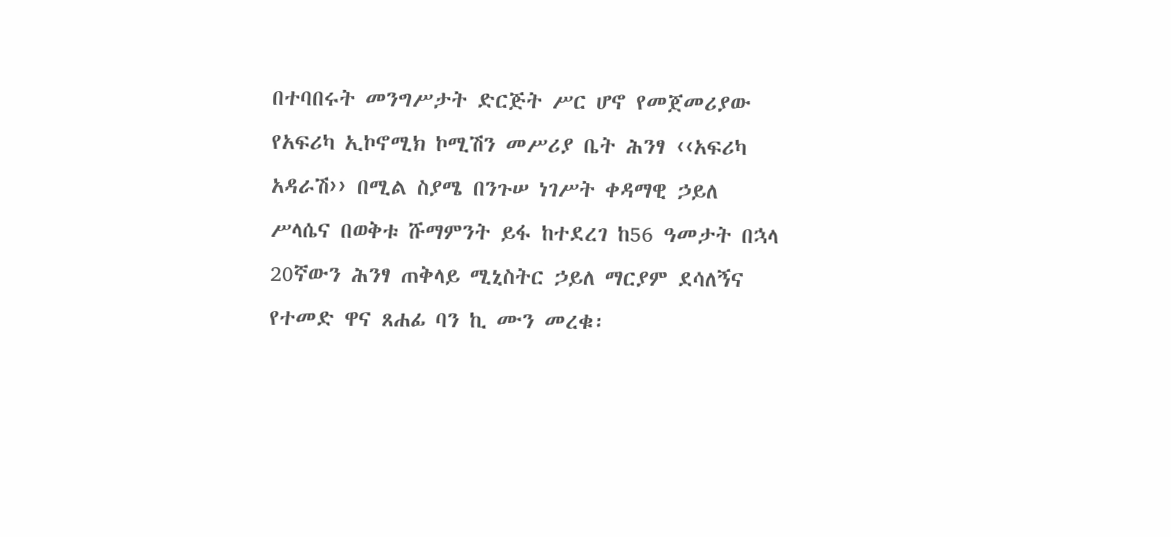በተባበሩት መንግሥታት ድርጅት ሥር ሆኖ የመጀመሪያው
የአፍሪካ ኢኮኖሚክ ኮሚሽን መሥሪያ ቤት ሕንፃ ‹‹አፍሪካ
አዳራሽ›› በሚል ስያሜ በንጉሠ ነገሥት ቀዳማዊ ኃይለ
ሥላሴና በወቅቱ ሹማምንት ይፋ ከተደረገ ከ56 ዓመታት በኋላ
20ኛውን ሕንፃ ጠቅላይ ሚኒስትር ኃይለ ማርያም ደሳለኝና
የተመድ ዋና ጸሐፊ ባን ኪ ሙን መረቁ፡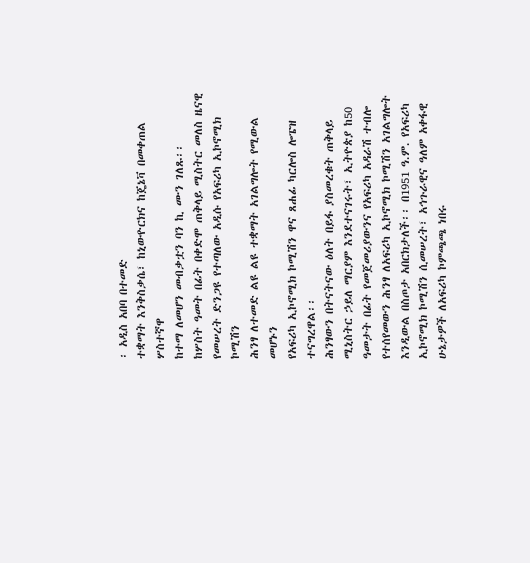፡ አዲስ አበባ በተመድ
ተቋማት እንቅስቃሴ፣ ከኒውዮርክና ከጄኔቫ በመቀጠል ሦስተኛዋ
ከተማ ለመሆን መብቃቷን ባን ኪ ሙን ገለጹ፡፡
ከሦስት ዓመት በፊት በቀድሞ ጠቅላይ ሚስትር መለስ ዜናዊ
የመሠረት ድንጋዩ የተጣለው አዲሱ የአፍሪካ ኢኮኖሚክ ኮሚሽን
ሕንፃ ለተመድ ልዩ ልዩ ተቋማት አገልግሎት የሚውል መሆኑን
የአፍሪካ ኢኮኖሚክ ኮሚሽን ዋና ጸሐፊ ካርሎስ ሎፔዝ
ተናግረዋል፡፡
ሕንፃውን በትናትናው ዕለት በይፋ ያስመረቁት ጠቅላይ
ሚኒስትር ኃይለ ማርያም እንደተናገሩት፣ ኢትዮጵያ ከ50
ዓመታት በፊት የመጀመሪያውንና የአፍሪካ አዳራሽ ተብሎ
የተሰየመውን ሕንፃ ለአፍሪካ ኢኮኖሚክ ኮሚሽን አገልግሎት
እንዲውል በስጦታ አበርክታለች፡፡ በ1951 ዓ.ም. የአፍሪካ
ኢኮኖሚክ ኮሚሽን ሲመሠረት፣ አኅጉራዊና ዓለም አቀፋዊ
ሁኔታዎች ለአፍሪካ ኮምጫጫ ነበሩ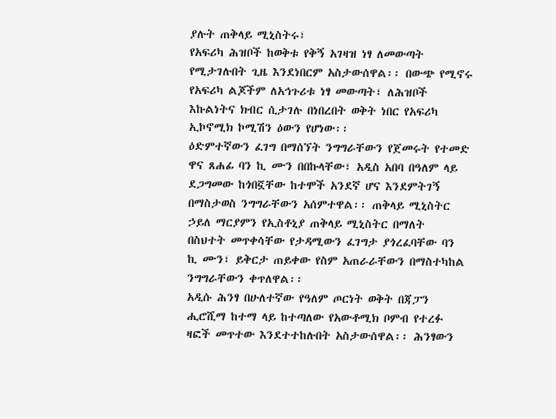ያሉት ጠቅላይ ሚኒስትሩ፣
የአፍሪካ ሕዝቦች ከወቅቱ የቅኝ አገዛዝ ነፃ ለመውጣት
የሚታገሉበት ጊዜ እንደነበርም አስታውሰዋል፡፡ በውጭ የሚኖሩ
የአፍሪካ ልጆችም ለአኅጉሪቱ ነፃ መውጣት፣ ለሕዝቦች
እኩልነትና ክብር ሲታገሉ በነበረበት ወቅት ነበር የአፍሪካ
ኢኮኖሚክ ኮሚሽን ዕውን የሆነው፡፡
ዕድምተኛውን ፈገግ በማሰኘት ንግግራቸውን የጀመሩት የተመድ
ዋና ጸሐፊ ባን ኪ ሙን በበኩላቸው፣ አዲስ አበባ በዓለም ላይ
ደጋግመው ከጎበኟቸው ከተሞች አንደኛ ሆና እንደምትገኝ
በማስታወስ ንግግራቸውን አሰምተዋል፡፡ ጠቅላይ ሚኒስትር
ኃይለ ማርያምን የኢስቶኒያ ጠቅላይ ሚኒስትር በማለት
በስህተት መጥቀሳቸው የታዳሚውን ፈገግታ ያጎረፈባቸው ባን
ኪ ሙን፣ ይቅርታ ጠይቀው የስም አጠራራቸውን በማስተካከል
ንግግራቸውን ቀጥለዋል፡፡
አዲሱ ሕንፃ በሁለተኛው የዓለም ጦርነት ወቅት በጃፓን
ሒሮሺማ ከተማ ላይ ከተጣለው የአውቶሚክ ቦምብ የተረፉ
ዛፎች መጥተው እንደተተከሉበት አስታውሰዋል፡፡ ሕንፃውን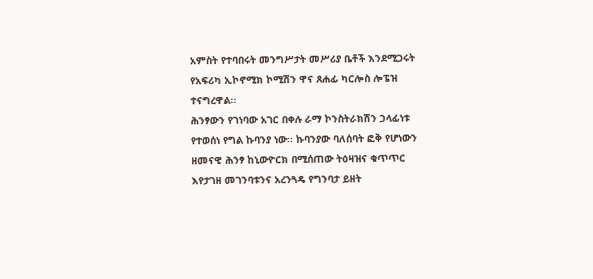አምስት የተባበሩት መንግሥታት መሥሪያ ቤቶች እንደሚጋሩት
የአፍሪካ ኢኮኖሚክ ኮሚሽን ዋና ጸሐፊ ካርሎስ ሎፔዝ
ተናግረዋል፡፡
ሕንፃውን የገነባው አገር በቀሉ ራማ ኮንስትራክሽን ኃላፊነቱ
የተወሰነ የግል ኩባንያ ነው፡፡ ኩባንያው ባለሰባት ፎቅ የሆነውን
ዘመናዊ ሕንፃ ከኒውዮርክ በሚሰጠው ትዕዛዝና ቁጥጥር
እየታገዘ መገንባቱንና አረንጓዴ የግንባታ ይዘት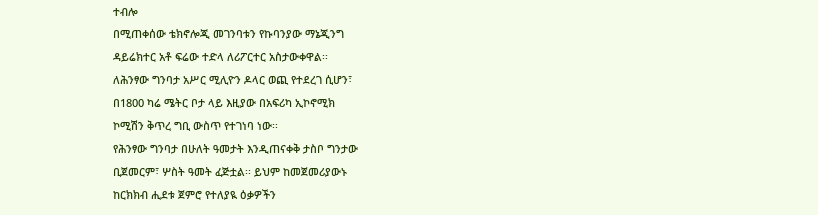ተብሎ
በሚጠቀሰው ቴክኖሎጂ መገንባቱን የኩባንያው ማኔጂንግ
ዳይሬክተር አቶ ፍሬው ተድላ ለሪፖርተር አስታውቀዋል፡፡
ለሕንፃው ግንባታ አሥር ሚሊዮን ዶላር ወጪ የተደረገ ሲሆን፣
በ1800 ካሬ ሜትር ቦታ ላይ እዚያው በአፍሪካ ኢኮኖሚክ
ኮሚሽን ቅጥረ ግቢ ውስጥ የተገነባ ነው፡፡
የሕንፃው ግንባታ በሁለት ዓመታት እንዲጠናቀቅ ታስቦ ግንታው
ቢጀመርም፣ ሦስት ዓመት ፈጅቷል፡፡ ይህም ከመጀመሪያውኑ
ከርክክብ ሒደቱ ጀምሮ የተለያዪ ዕቃዎችን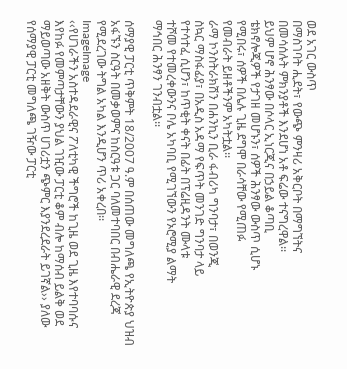ወደ አገር ውስጥ
በማስገባት ሒደት፣ የውጭ ምንዛሪ አቅርቦት በማግኘትና
በመሳሰሉት ምክንያቶች እንደሆነ አቶ ፍሬው ተናግረዋል፡፡
ይህም ሆኖ ሕንፃው በሶላር ኢነርጂና በኃይል ቆጣቢ
ቴክኖሎጂዎች የታገዘ መሆኑን፣ ሰዎች ሕንፃው ውስጥ ሲሆኑ
የሚበሩ፣ ሰዎች በሌሉ ጊዜ ደግሞ በራሳቸው የሚጠፉ
የመብራት ይዘቶችንም አካትቷል፡፡
ራማ ኮንስትራክሽን በሐንኪን ቢራ ፋብሪካ ግንባታ፣ በወንጂ
ስኳር ማስፋፊያ፣ በአዲስ አዳማ የፍጥት መንገድ ግንባታ ላይ
የተሳተፈ ሲሆን፣ ከጥቂት ቀናት በፊት በፕሬዚዳንት ሙላቱ
ተሾመ የተመረቀውንና ቦሌ አካባቢ የሚገኘውን የኦሮሚያ ልማት
ማኅበር ሕንፃን ገንብቷል፡፡

ሰማያዊ ፓርቲ ጥቅምት 18/2007 ዓ.ም በሰጠው መግለጫ የኢትዮጵያ ህዝብ አፋኙን ስርዓት በመቃወምና ከስርዓቱ ጋር ባለመተባበር በብሔራዊ ደረጃ የሚደረገው ትግል አካል እንዲሆን ጥሪ አቀረበ፡፡
ImageImage
‹‹የሀገራችን አስተዳደራዊና ፖለቲካዊ ችግሮች ከጊዜ ወደ ጊዜ እየተባባሱና እየከፉ የመምጣታቸውን ያህል ገዢው ፓርቲ ቆም ብሎ ከማሰብ ይልቅ ወደ ማይወጣው አዘቅት ውስጥ ሀገሪቷን ጭምር እያንደረደራት ይገኛል›› ያለው የሰማያዊ ፓርቲ መግለጫ ገዥው ፓርቲ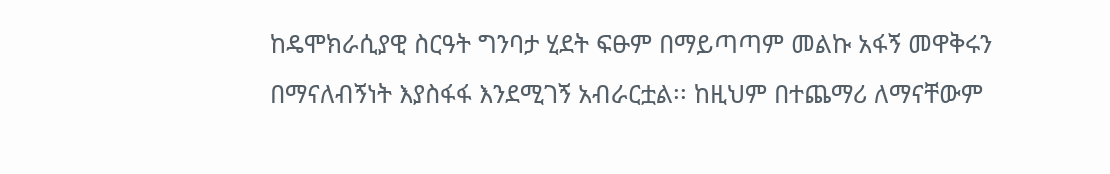ከዴሞክራሲያዊ ስርዓት ግንባታ ሂደት ፍፁም በማይጣጣም መልኩ አፋኝ መዋቅሩን በማናለብኝነት እያስፋፋ እንደሚገኝ አብራርቷል፡፡ ከዚህም በተጨማሪ ለማናቸውም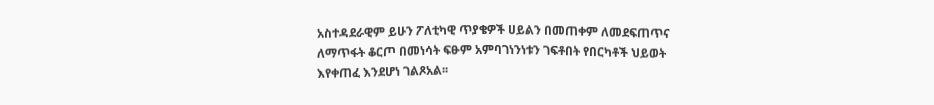አስተዳደራዊም ይሁን ፖለቲካዊ ጥያቄዎች ሀይልን በመጠቀም ለመደፍጠጥና ለማጥፋት ቆርጦ በመነሳት ፍፁም አምባገነንነቱን ገፍቶበት የበርካቶች ህይወት እየቀጠፈ እንደሆነ ገልጾአል፡፡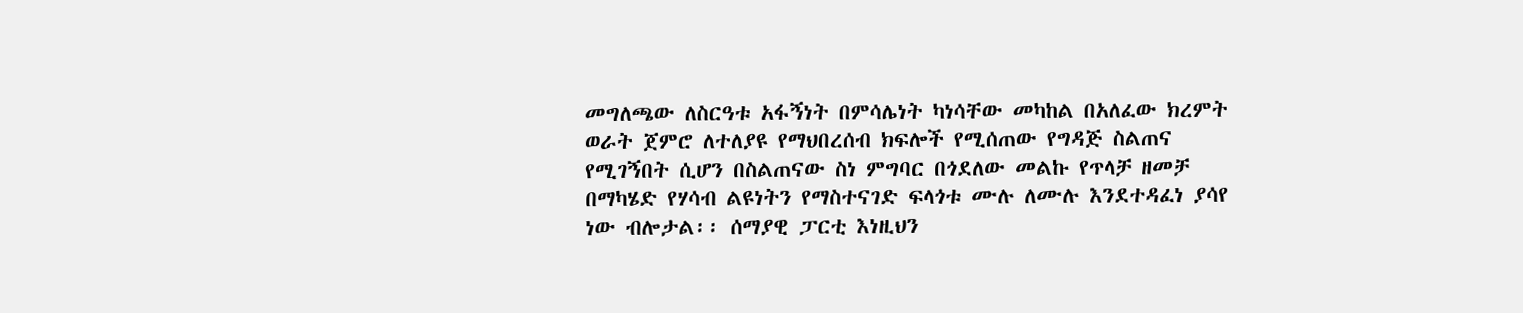መግለጫው ለስርዓቱ አፋኝነት በምሳሌነት ካነሳቸው መካከል በአለፈው ክረምት ወራት ጀምሮ ለተለያዩ የማህበረሰብ ክፍሎች የሚሰጠው የግዳጅ ስልጠና የሚገኝበት ሲሆን በስልጠናው ስነ ምግባር በጎደለው መልኩ የጥላቻ ዘመቻ በማካሄድ የሃሳብ ልዩነትን የማስተናገድ ፍላጎቱ ሙሉ ለሙሉ እንደተዳፈነ ያሳየ ነው ብሎታል፡፡ ሰማያዊ ፓርቲ እነዚህን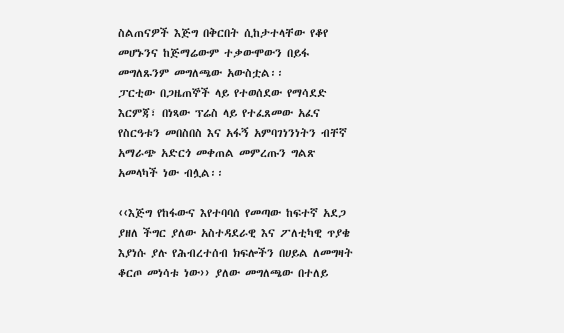ስልጠናዎች እጅግ በቅርበት ሲከታተላቸው የቆየ መሆኑንና ከጅማሬውም ተቃውሞውን በይፋ መግለጹንም መግለጫው አውስቷል፡፡
ፓርቲው በጋዜጠኞች ላይ የተወሰደው የማሳደድ እርምጃ፣ በነጻው ፕሬስ ላይ የተፈጸመው አፈና የስርዓቱን መበስበስ እና አፋኝ አምባገነንነትን ብቸኛ አማራጭ አድርጎ መቀጠል መምረጡን ግልጽ አመላካች ነው ብሏል፡፡

‹‹እጅግ የከፋውና እየተባባሰ የመጣው ከፍተኛ አደጋ ያዘለ ችግር ያለው አስተዳደራዊ እና ፖለቲካዊ ጥያቄ እያነሱ ያሉ የሕብረተሰብ ክፍሎችን በሀይል ለመግዛት ቆርጦ መነሳቱ ነው›› ያለው መግለጫው በተለይ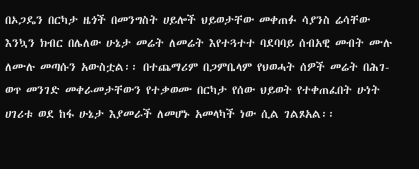በኦጋዴን በርካታ ዜጎች በመንግስት ሀይሎች ህይወታቸው መቀጠፉ ሳያንስ ሬሳቸው እንኳን ክብር በሌለው ሁኔታ መሬት ለመሬት እየተጓተተ ባደባባይ ሰብአዊ መብት ሙሉ ለሙሉ መጣሱን አውስቷል፡፡ በተጨማሪም በጋምቤላም የህወሓት ሰዎች መሬት በሕገ-ወጥ መንገድ መቀራመታቸውን የተቃወሙ በርካታ የሰው ህይወት የተቀጠፈበት ሁነት ሀገሪቱ ወደ ከፋ ሁኔታ እያመራች ለመሆኑ አመላካች ነው ሲል ገልጾአል፡፡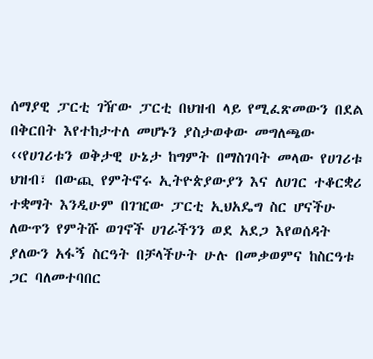ሰማያዊ ፓርቲ ገዥው ፓርቲ በህዝብ ላይ የሚፈጽመውን በደል በቅርበት እየተከታተለ መሆኑን ያስታወቀው መግለጫው ‹‹የሀገሪቱን ወቅታዊ ሁኔታ ከግምት በማስገባት መላው የሀገሪቱ ህዝብ፣ በውጪ የምትኖሩ ኢትዮጵያውያን እና ለሀገር ተቆርቋሪ ተቋማት እንዲሁም በገዢው ፓርቲ ኢህአዴግ ስር ሆናችሁ ለውጥን የምትሹ ወገኖች ሀገራችንን ወደ አደጋ እየወሰዳት ያለውን አፋኝ ስርዓት በቻላችሁት ሁሉ በመቃወምና ከስርዓቱ ጋር ባለመተባበር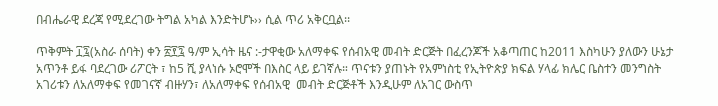በብሔራዊ ደረጃ የሚደረገው ትግል አካል እንድትሆኑ›› ሲል ጥሪ አቅርቧል፡፡

ጥቅምት ፲፯(አስራ ሰባት) ቀን ፳፻፯ ዓ/ም ኢሳት ዜና :-ታዋቂው አለማቀፍ የሰብአዊ መብት ድርጅት በፈረንጆች አቆጣጠር ከ2011 እስካሁን ያለውን ሁኔታ አጥንቶ ይፋ ባደረገው ሪፖርት ፣ ከ5 ሺ ያላነሱ ኦሮሞች በእስር ላይ ይገኛሉ። ጥናቱን ያጠኑት የአምነስቲ የኢትዮጵያ ክፍል ሃላፊ ክሌር ቤስተን መንግስት አገሪቱን ለአለማቀፍ የመገናኛ ብዙሃን፣ ለአለማቀፍ የሰብአዊ  መብት ድርጅቶች እንዲሁም ለአገር ውስጥ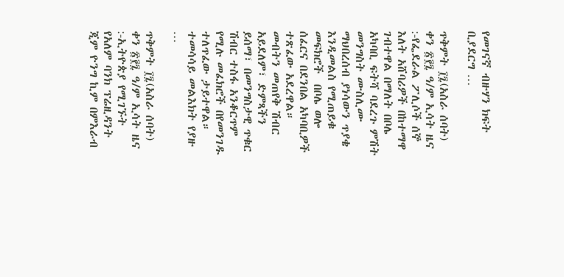የመገናኛ ብዙሃን ክፍት ቢያደርግ …

ጥቅምት ፲፯(አስራ ሰባት) ቀን ፳፻፯ ዓ/ም ኢሳት ዜና :-የፌደራል ፖሊሶች ሰኞ እለት አሸባሪዎች በከተማዋ ገብተዋል በማለት በቦሌ አካባቢ ፍትሻ ባደረጉ ምሽት መንግስት ሙስሊሙ ማህበረሰብ ያነሳውን ጥያቄ እንዲመልስ የሚጠይቁ መፍክሮች  በቦሌ ወሎ ሰፈርና በደንበል አካባቢዎች ተጽፈው አደረዋል።  መብትን መጠየቅ ሽብር አይደለም፣ ድምጻችን ይሰማ፣ በመንግስታዊ ጥቁር ሽብር ተስፋ አንቆርጥም የሚሉ መፈክሮች በየመንገዱ ተለጥፈው ታይተዋል። ተመሳሳይ መልእክት የያዙ …

ጥቅምት ፲፯(አስራ ሰባት) ቀን ፳፻፯ ዓ/ም ኢሳት ዜና :-ኢትዮጵያ የሚገኙት የአለም ባንክ ፕሬዚዳንት ጂም ዮንግ ኪም በምእራብ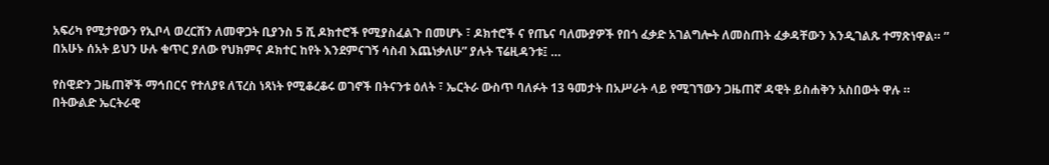አፍሪካ የሚታየውን የኢቦላ ወረርሽን ለመዋጋት ቢያንስ 5 ሺ ዶክተሮች የሚያስፈልጉ በመሆኑ ፣ ዶክተሮች ና የጤና ባለሙያዎች የበጎ ፈቃድ አገልግሎት ለመስጠት ፈቃዳቸውን እንዲገልጹ ተማጽነዋል። ” በአሁኑ ሰአት ይህን ሁሉ ቁጥር ያለው የህክምና ዶክተር ከየት እንደምናገኝ ሳስብ እጨነቃለሁ” ያሉት ፕሬዚዳንቱ፤ …

የስዊድን ጋዜጠኞች ማኅበርና የተለያዩ ለፕረስ ነጻነት የሚቆረቆሩ ወገኖች በትናንቱ ዕለት ፣ ኤርትራ ውስጥ ባለፉት 13 ዓመታት በአሥራት ላይ የሚገኘውን ጋዜጠኛ ዳዊት ይስሐቅን አስበውት ዋሉ ። በትውልድ ኤርትራዊ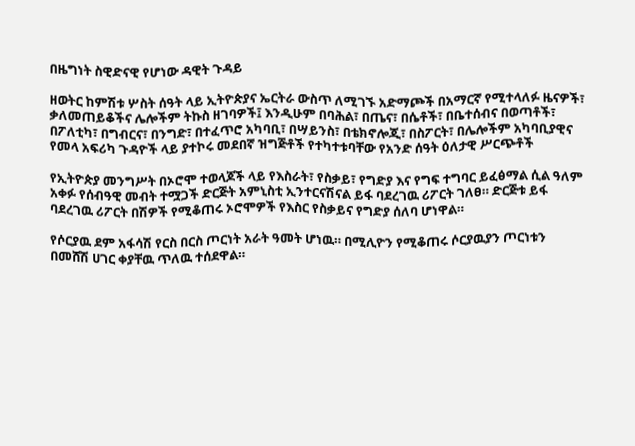በዜግነት ስዊድናዊ የሆነው ዳዊት ጉዳይ

ዘወትር ከምሽቱ ሦስት ሰዓት ላይ ኢትዮጵያና ኤርትራ ውስጥ ለሚገኙ አድማጮች በአማርኛ የሚተላለፉ ዜናዎች፣ ቃለመጠይቆችና ሌሎችም ትኩስ ዘገባዎች፤ እንዲሁም በባሕል፣ በጤና፣ በሴቶች፣ በቤተሰብና በወጣቶች፣ በፖለቲካ፣ በግብርና፣ በንግድ፣ በተፈጥሮ አካባቢ፣ በሣይንስ፣ በቴክኖሎጂ፣ በስፖርት፣ በሌሎችም አካባቢያዊና የመላ አፍሪካ ጉዳዮች ላይ ያተኮሩ መደበኛ ዝግጅቶች የተካተቱባቸው የአንድ ሰዓት ዕለታዊ ሥርጭቶች

የኢትዮጵያ መንግሥት በኦሮሞ ተወላጆች ላይ የእስራት፣ የስቃይ፣ የግድያ እና የግፍ ተግባር ይፈፅማል ሲል ዓለም አቀፉ የሰብዓዊ መብት ተሟጋች ድርጅት አምኒስቲ ኢንተርናሽናል ይፋ ባደረገዉ ሪፖርት ገለፀ። ድርጅቱ ይፋ ባደረገዉ ሪፖርት በሽዎች የሚቆጠሩ ኦሮሞዎች የእስር የስቃይና የግድያ ሰለባ ሆነዋል።

የሶርያዉ ደም አፋሳሽ የርስ በርስ ጦርነት አራት ዓመት ሆነዉ። በሚሊዮን የሚቆጠሩ ሶርያዉያን ጦርነቱን በመሸሽ ሀገር ቀያቸዉ ጥለዉ ተሰደዋል።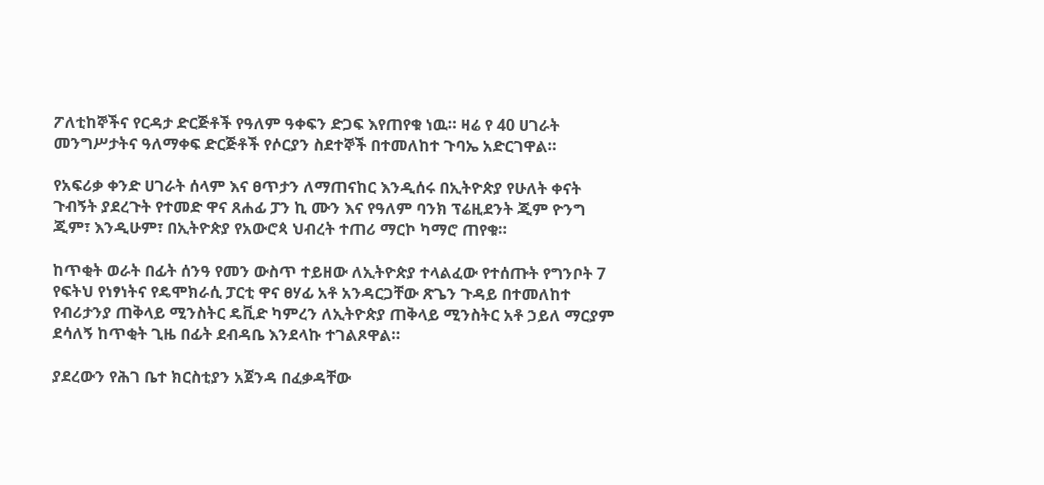ፖለቲከኞችና የርዳታ ድርጅቶች የዓለም ዓቀፍን ድጋፍ እየጠየቁ ነዉ። ዛሬ የ 40 ሀገራት መንግሥታትና ዓለማቀፍ ድርጅቶች የሶርያን ስደተኞች በተመለከተ ጉባኤ አድርገዋል።

የአፍሪቃ ቀንድ ሀገራት ሰላም እና ፀጥታን ለማጠናከር እንዲሰሩ በኢትዮጵያ የሁለት ቀናት ጉብኝት ያደረጉት የተመድ ዋና ጸሐፊ ፓን ኪ ሙን እና የዓለም ባንክ ፕሬዚደንት ጂም ዮንግ ጂም፣ እንዲሁም፣ በኢትዮጵያ የአውሮጳ ህብረት ተጠሪ ማርኮ ካማሮ ጠየቁ።

ከጥቂት ወራት በፊት ሰንዓ የመን ውስጥ ተይዘው ለኢትዮጵያ ተላልፈው የተሰጡት የግንቦት 7 የፍትህ የነፃነትና የዴሞክራሲ ፓርቲ ዋና ፀሃፊ አቶ አንዳርጋቸው ጽጌን ጉዳይ በተመለከተ የብሪታንያ ጠቅላይ ሚንስትር ዴቪድ ካምረን ለኢትዮጵያ ጠቅላይ ሚንስትር አቶ ኃይለ ማርያም ደሳለኝ ከጥቂት ጊዜ በፊት ደብዳቤ እንደላኩ ተገልጾዋል።

ያደረውን የሕገ ቤተ ክርስቲያን አጀንዳ በፈቃዳቸው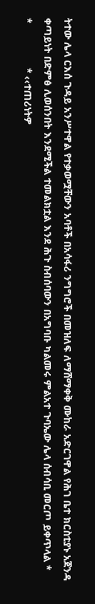ትተው ሌላ ርእሰ ጉዳይ አንሥተዋል የተቃወሟቸውን አባቶች በአሳፋሪ ንግግሮች በመዝለፍ ለማሸማቀቅ ሙከራ አድርገዋል የሕገ ቤተ ክርስቲያኑ አጀንዳ ቀጣይነት በድምፅ ሊወሰንበት እንደሚችል ተመልክቷል እንደ ሕጉ ስብሰባውን በአግባቡ ካልመሩ ምልአተ ጉባኤው ሌላ ሰብሳቢ መርጦ ይቀጥላል *                *               * ‹‹ተጠሪነትዎ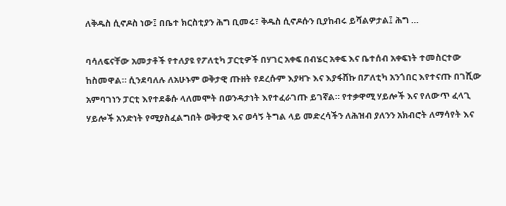ለቅዱስ ሲኖዶስ ነው፤ በቤተ ክርስቲያን ሕግ ቢመሩ፣ ቅዱስ ሲኖዶሱን ቢያከብሩ ይሻልዎታል፤ ሕግ …

ባሳለፍናቸው አመታቶች የተለያዩ የፖለቲካ ፓርቲዎች በሃገር አቀፍ በብሄር አቀፍ እና ቤተሰብ አቀፍነት ተመስርተው ከስመዋል። ሲንደባለሉ ለአሁኑም ወቅታዊ ጡዘት የደረሱም እያዛጉ እና እያፋሸኩ በፖለቲካ አንጎበር እየተናጡ በገሺው አምባገነን ፓርቲ እየተደቆሱ ላለመሞት በወንዳታነት እየተፈራገጡ ይገኛል። የተቃዋሚ ሃይሎች እና የለውጥ ፈላጊ ሃይሎች አንድነት የሚያስፈልግበት ወቅታዊ እና ወሳኝ ትግል ላይ መድረሳችን ለሕዝብ ያለንን አክብሮት ለማሳየት እና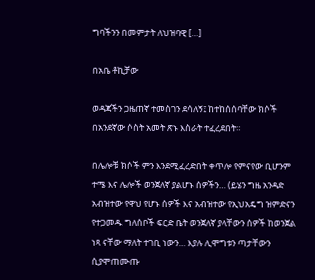ግባችንን በመምታት ለህዝባዊ […]

በአቤ ቶኪቻው

ወዳጃችን ጋዜጠኛ ተመስገን ደሳለኝ፤ ከተከሰሰባቸው ክሶች በአንደኛው ሶስት አመት ጽኑ እስራት ተፈረደበት።

በሌሎቹ ክሶች ምን እንደሚፈረድበት ቀጥሎ የምናየው ቢሆንም ተሜ እና ሌሎች ወንጀለኛ ያልሆኑ ሰዎችን… (ይሄን ግዜ አንዳድ አብዝተው የዋህ የሆኑ ሰዎች እና አብዝተው የኢህአዴግ ዝምድናን የተጋመዱ ግለሰቦች ፍርድ ቤት ወንጀለኛ ያላቸውን ሰዎች ከወንጀል ነጻ ናቸው ማለት ተገቢ ነውን… እያሉ ሊሞግቱን ጣታቸውን ሲያሞጠሙጡ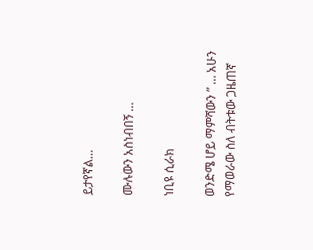ይታየኛል…

ሙሉውን አስነብበኝ …

ነቢዩ ሲራክ

ወንድሜ ሆይ ማምሻውን ” … አሁን የማወራው ስለ ብትቱው ጋዜጠኛ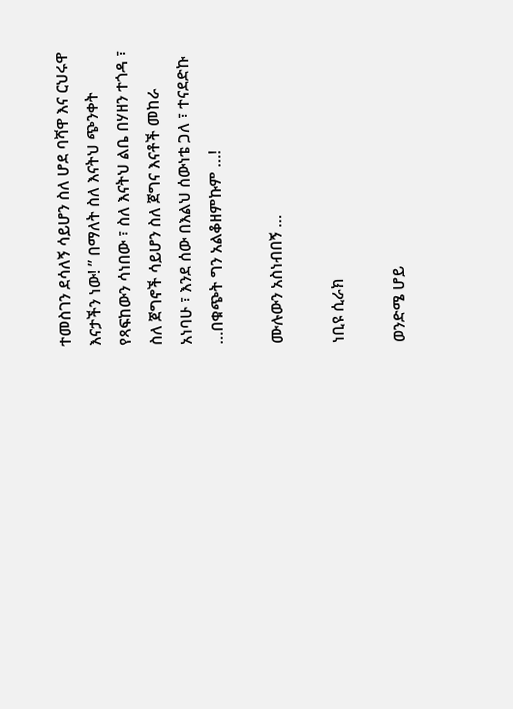ተመስገን ደሳለኝ ሳይሆን ስለ ሆደ ባሻዋ እና ርህሩዋ እናታችን ነው! ” በማለት ስለ እናትህ ጭንቀት የጻፍከውን ሳነበው ፣ ስለ እናትህ ልቤ በሃዘን ተጎዳ ፣ ስለ ጀግኖች ሳይሆን ስለ ጀግና እናቶች መከራ አነባሁ ፣ እንደ ሰው በእልህ ሰውነቴ ጋለ ፣ ተናደድኩ …በቁጭት ግን አልቆዘምኩም …!

ሙሉውን አስነብበኝ …

ነቢዩ ሲራክ

ወንድሜ ሆይ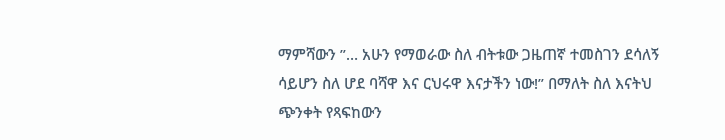ማምሻውን ”… አሁን የማወራው ስለ ብትቱው ጋዜጠኛ ተመስገን ደሳለኝ ሳይሆን ስለ ሆደ ባሻዋ እና ርህሩዋ እናታችን ነው!” በማለት ስለ እናትህ ጭንቀት የጻፍከውን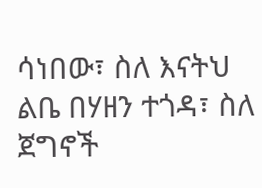ሳነበው፣ ስለ እናትህ ልቤ በሃዘን ተጎዳ፣ ስለ ጀግኖች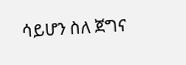ሳይሆን ስለ ጀግና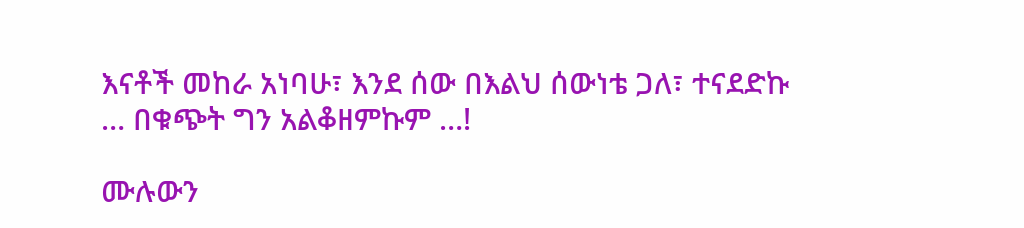እናቶች መከራ አነባሁ፣ እንደ ሰው በእልህ ሰውነቴ ጋለ፣ ተናደድኩ … በቁጭት ግን አልቆዘምኩም …!

ሙሉውን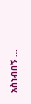አስነብበኝ …